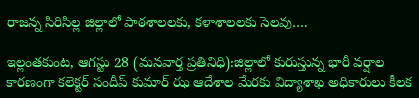రాజన్న సిరిసిల్ల జిల్లాలో పాఠశాలలకు, కళాశాలలకు సెలవు….

ఇల్లంతకుంట, ఆగస్టు 28 (మనవార్త ప్రతినిధి):జిల్లాలో కురుస్తున్న భారీ వర్షాల కారణంగా కలెక్టర్ సందీప్ కుమార్ ఝ ఆదేశాల మేరకు విద్యాశాఖ అధికారులు కీలక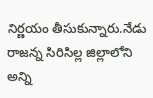నిర్ణయం తీసుకున్నారు.నేడు రాజన్న సిరిసిల్ల జిల్లాలోని అన్ని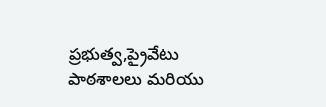ప్రభుత్వ,ప్రైవేటు పాఠశాలలు మరియు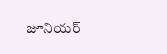జూనియర్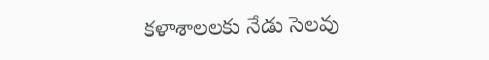కళాశాలలకు నేడు సెలవు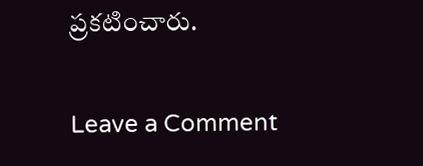ప్రకటించారు.

Leave a Comment